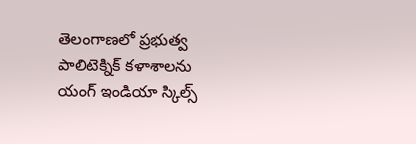తెలంగాణలో ప్రభుత్వ పాలిటెక్నిక్ కళాశాలను యంగ్ ఇండియా స్కిల్స్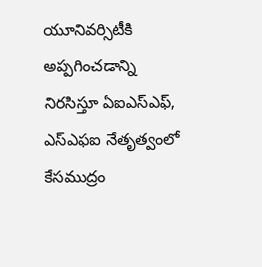యూనివర్సిటీకి అప్పగించడాన్ని నిరసిస్తూ ఏఐఎస్ఎఫ్, ఎస్ఎఫఐ నేతృత్వంలో కేసముద్రం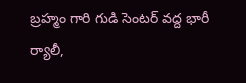బ్రహ్మం గారి గుడి సెంటర్ వద్ద భారీ ర్యాలీ,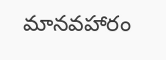మానవహారం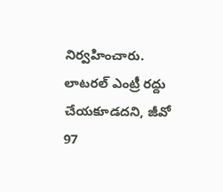నిర్వహించారు. లాటరల్ ఎంట్రీ రద్దు చేయకూడదని, జీవో 97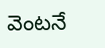వెంటనే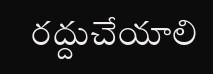రద్దుచేయాలి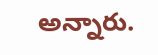అన్నారు.